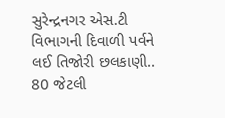સુરેન્દ્રનગર એસ.ટી વિભાગની દિવાળી પર્વને લઈ તિજોરી છલકાણી..
80 જેટલી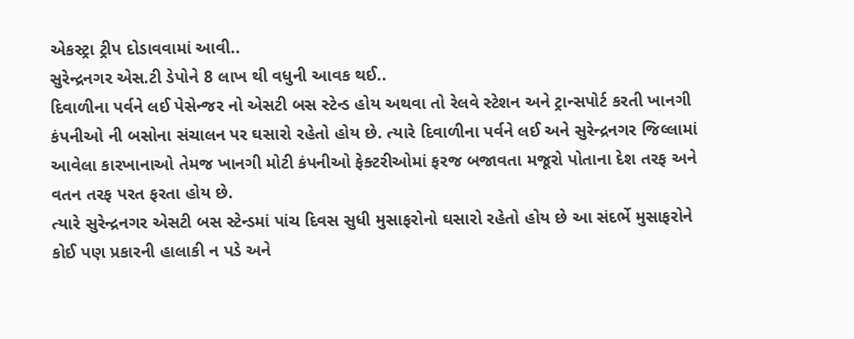એકસ્ટ્રા ટ્રીપ દોડાવવામાં આવી..
સુરેન્દ્રનગર એસ.ટી ડેપોને 8 લાખ થી વધુની આવક થઈ..
દિવાળીના પર્વને લઈ પેસેન્જર નો એસટી બસ સ્ટેન્ડ હોય અથવા તો રેલવે સ્ટેશન અને ટ્રાન્સપોર્ટ કરતી ખાનગી કંપનીઓ ની બસોના સંચાલન પર ઘસારો રહેતો હોય છે. ત્યારે દિવાળીના પર્વને લઈ અને સુરેન્દ્રનગર જિલ્લામાં આવેલા કારખાનાઓ તેમજ ખાનગી મોટી કંપનીઓ ફેક્ટરીઓમાં ફરજ બજાવતા મજૂરો પોતાના દેશ તરફ અને વતન તરફ પરત ફરતા હોય છે.
ત્યારે સુરેન્દ્રનગર એસટી બસ સ્ટેન્ડમાં પાંચ દિવસ સુધી મુસાફરોનો ઘસારો રહેતો હોય છે આ સંદર્ભે મુસાફરોને કોઈ પણ પ્રકારની હાલાકી ન પડે અને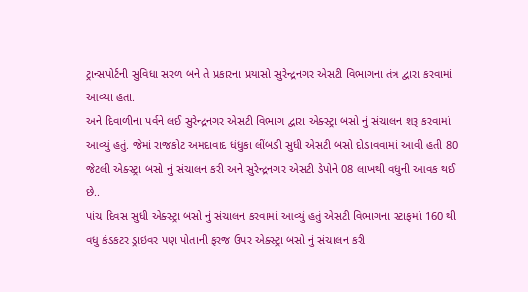ટ્રાન્સપોર્ટની સુવિધા સરળ બને તે પ્રકારના પ્રયાસો સુરેન્દ્રનગર એસટી વિભાગના તંત્ર દ્વારા કરવામાં આવ્યા હતા.
અને દિવાળીના પર્વને લઈ સુરેન્દ્રનગર એસટી વિભાગ દ્વારા એક્સ્ટ્રા બસો નું સંચાલન શરૂ કરવામાં આવ્યું હતું. જેમાં રાજકોટ અમદાવાદ ધંધુકા લીંબડી સુધી એસટી બસો દોડાવવામાં આવી હતી 80 જેટલી એક્સ્ટ્રા બસો નું સંચાલન કરી અને સુરેન્દ્રનગર એસટી ડેપોને 08 લાખથી વધુની આવક થઈ છે..
પાંચ દિવસ સુધી એક્સ્ટ્રા બસો નું સંચાલન કરવામાં આવ્યું હતું એસટી વિભાગના સ્ટાફમાં 160 થી વધુ કંડકટર ડ્રાઇવર પણ પોતાની ફરજ ઉપર એક્સ્ટ્રા બસો નું સંચાલન કરી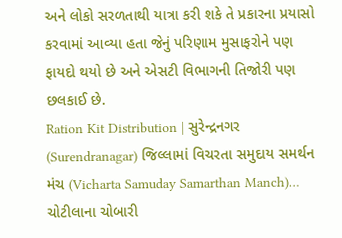અને લોકો સરળતાથી યાત્રા કરી શકે તે પ્રકારના પ્રયાસો કરવામાં આવ્યા હતા જેનું પરિણામ મુસાફરોને પણ ફાયદો થયો છે અને એસટી વિભાગની તિજોરી પણ છલકાઈ છે.
Ration Kit Distribution | સુરેન્દ્રનગર (Surendranagar) જિલ્લામાં વિચરતા સમુદાય સમર્થન મંચ (Vicharta Samuday Samarthan Manch)…
ચોટીલાના ચોબારી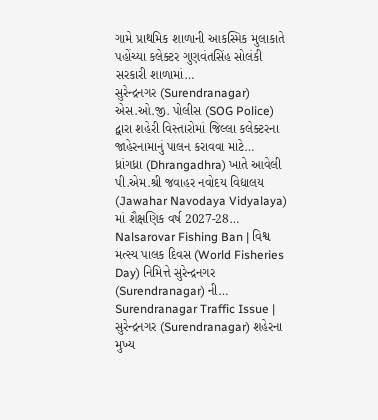ગામે પ્રાથમિક શાળાની આકસ્મિક મુલાકાતે પહોંચ્યા કલેક્ટર ગુણવંતસિંહ સોલંકી સરકારી શાળામાં…
સુરેન્દ્રનગર (Surendranagar) એસ.ઓ.જી. પોલીસ (SOG Police) દ્વારા શહેરી વિસ્તારોમાં જિલ્લા કલેક્ટરના જાહેરનામાનું પાલન કરાવવા માટે…
ધ્રાંગધ્રા (Dhrangadhra) ખાતે આવેલી પી.એમ.શ્રી જવાહર નવોદય વિદ્યાલય (Jawahar Navodaya Vidyalaya) માં શૈક્ષણિક વર્ષ 2027-28…
Nalsarovar Fishing Ban | વિશ્વ મત્સ્ય પાલક દિવસ (World Fisheries Day) નિમિત્તે સુરેન્દ્રનગર (Surendranagar) ની…
Surendranagar Traffic Issue | સુરેન્દ્રનગર (Surendranagar) શહેરના મુખ્ય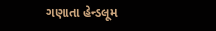ગણાતા હેન્ડલૂમ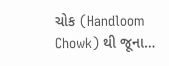ચોક (Handloom Chowk) થી જૂના…